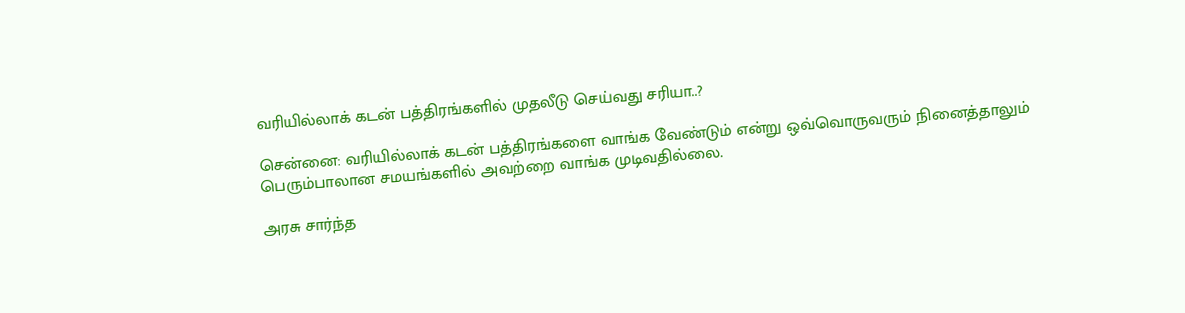வரியில்லாக் கடன் பத்திரங்களில் முதலீடு செய்வது சரியா..?

சென்னை: வரியில்லாக் கடன் பத்திரங்களை வாங்க வேண்டும் என்று ஒவ்வொருவரும் நினைத்தாலும் பெரும்பாலான சமயங்களில் அவற்றை வாங்க முடிவதில்லை.

அரசு சார்ந்த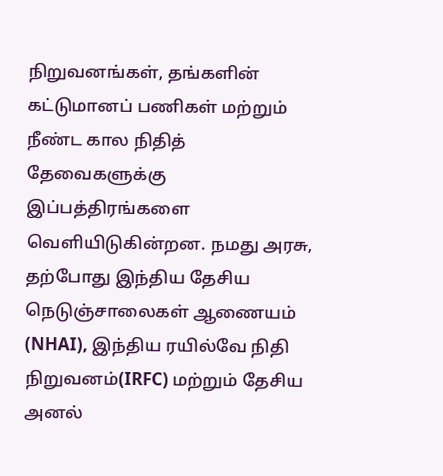நிறுவனங்கள், தங்களின் கட்டுமானப் பணிகள் மற்றும் நீண்ட கால நிதித் தேவைகளுக்கு இப்பத்திரங்களை வெளியிடுகின்றன. நமது அரசு, தற்போது இந்திய தேசிய நெடுஞ்சாலைகள் ஆணையம் (NHAI), இந்திய ரயில்வே நிதி நிறுவனம்(IRFC) மற்றும் தேசிய அனல்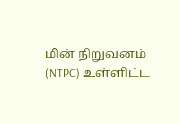மின் நிறுவனம் (NTPC) உள்ளிட்ட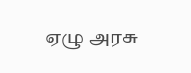ஏழு அரசு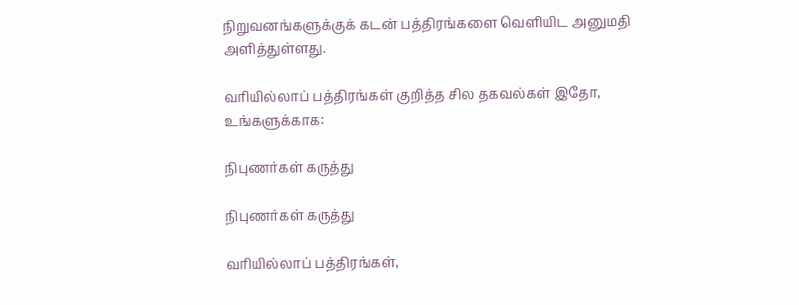நிறுவனங்களுக்குக் கடன் பத்திரங்களை வெளியிட அனுமதி அளித்துள்ளது.

வரியில்லாப் பத்திரங்கள் குறித்த சில தகவல்கள் இதோ, உங்களுக்காக:

நிபுணர்கள் கருத்து

நிபுணர்கள் கருத்து

வரியில்லாப் பத்திரங்கள்,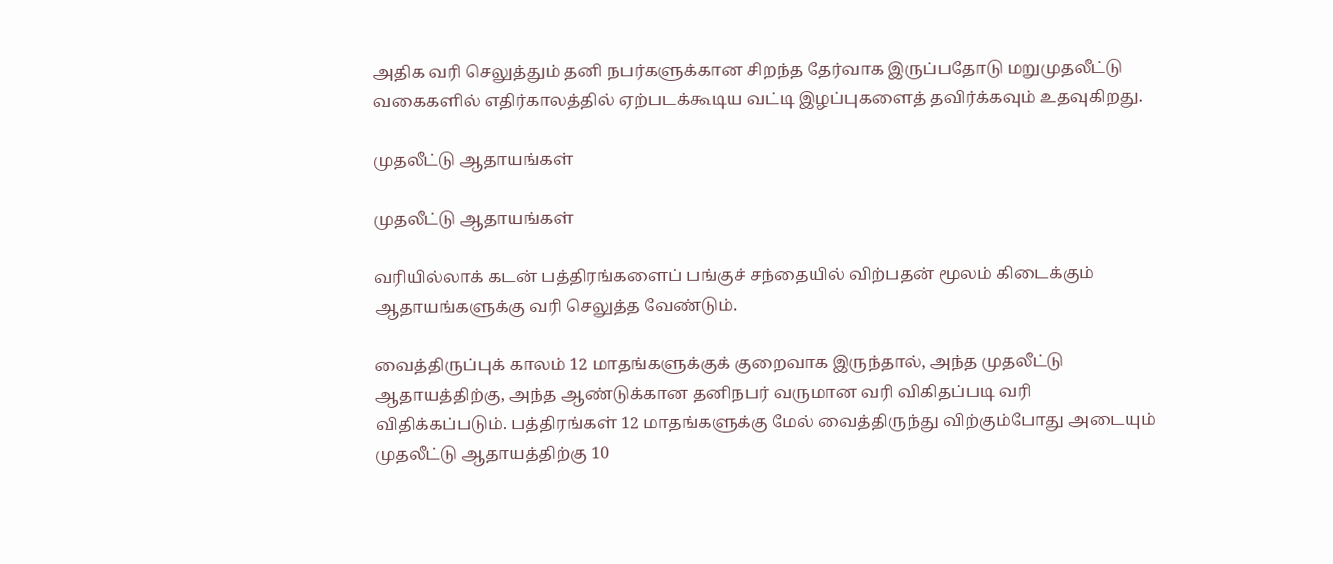அதிக வரி செலுத்தும் தனி நபர்களுக்கான சிறந்த தேர்வாக இருப்பதோடு மறுமுதலீட்டு வகைகளில் எதிர்காலத்தில் ஏற்படக்கூடிய வட்டி இழப்புகளைத் தவிர்க்கவும் உதவுகிறது.

முதலீட்டு ஆதாயங்கள்

முதலீட்டு ஆதாயங்கள்

வரியில்லாக் கடன் பத்திரங்களைப் பங்குச் சந்தையில் விற்பதன் மூலம் கிடைக்கும் ஆதாயங்களுக்கு வரி செலுத்த வேண்டும்.

வைத்திருப்புக் காலம் 12 மாதங்களுக்குக் குறைவாக இருந்தால், அந்த முதலீட்டு ஆதாயத்திற்கு, அந்த ஆண்டுக்கான தனிநபர் வருமான வரி விகிதப்படி வரி விதிக்கப்படும். பத்திரங்கள் 12 மாதங்களுக்கு மேல் வைத்திருந்து விற்கும்போது அடையும் முதலீட்டு ஆதாயத்திற்கு 10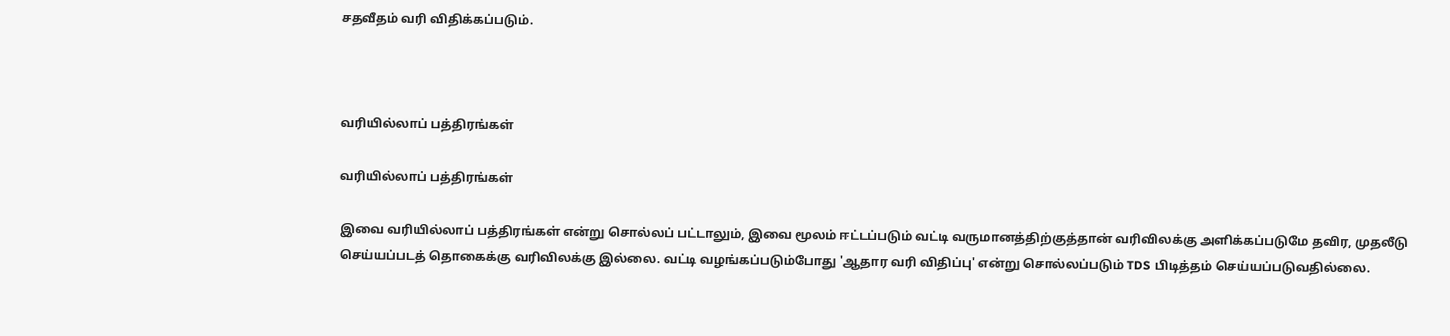சதவீதம் வரி விதிக்கப்படும்.



வரியில்லாப் பத்திரங்கள்

வரியில்லாப் பத்திரங்கள்

இவை வரியில்லாப் பத்திரங்கள் என்று சொல்லப் பட்டாலும், இவை மூலம் ஈட்டப்படும் வட்டி வருமானத்திற்குத்தான் வரிவிலக்கு அளிக்கப்படுமே தவிர, முதலீடு செய்யப்படத் தொகைக்கு வரிவிலக்கு இல்லை. வட்டி வழங்கப்படும்போது 'ஆதார வரி விதிப்பு' என்று சொல்லப்படும் TDS பிடித்தம் செய்யப்படுவதில்லை.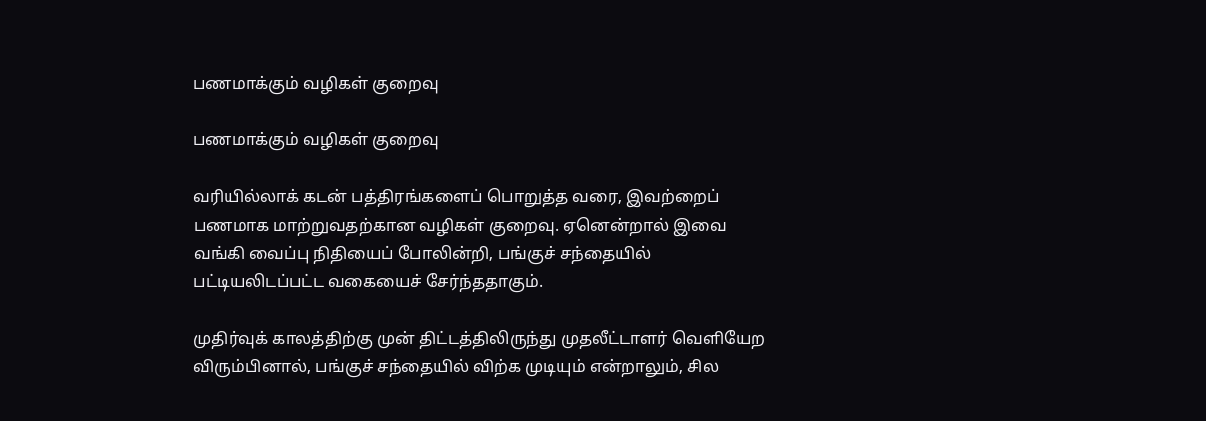பணமாக்கும் வழிகள் குறைவு

பணமாக்கும் வழிகள் குறைவு

வரியில்லாக் கடன் பத்திரங்களைப் பொறுத்த வரை, இவற்றைப் பணமாக மாற்றுவதற்கான வழிகள் குறைவு. ஏனென்றால் இவை வங்கி வைப்பு நிதியைப் போலின்றி, பங்குச் சந்தையில் பட்டியலிடப்பட்ட வகையைச் சேர்ந்ததாகும்.

முதிர்வுக் காலத்திற்கு முன் திட்டத்திலிருந்து முதலீட்டாளர் வெளியேற விரும்பினால், பங்குச் சந்தையில் விற்க முடியும் என்றாலும், சில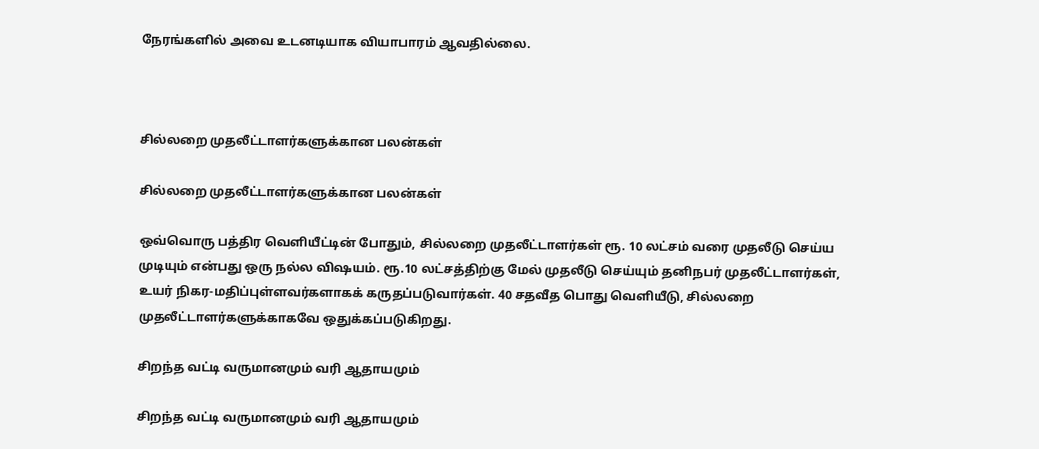நேரங்களில் அவை உடனடியாக வியாபாரம் ஆவதில்லை.



சில்லறை முதலீட்டாளர்களுக்கான பலன்கள்

சில்லறை முதலீட்டாளர்களுக்கான பலன்கள்

ஒவ்வொரு பத்திர வெளியீட்டின் போதும், சில்லறை முதலீட்டாளர்கள் ரூ. 10 லட்சம் வரை முதலீடு செய்ய முடியும் என்பது ஒரு நல்ல விஷயம். ரூ.10 லட்சத்திற்கு மேல் முதலீடு செய்யும் தனிநபர் முதலீட்டாளர்கள், உயர் நிகர-மதிப்புள்ளவர்களாகக் கருதப்படுவார்கள். 40 சதவீத பொது வெளியீடு, சில்லறை முதலீட்டாளர்களுக்காகவே ஒதுக்கப்படுகிறது.

சிறந்த வட்டி வருமானமும் வரி ஆதாயமும்

சிறந்த வட்டி வருமானமும் வரி ஆதாயமும்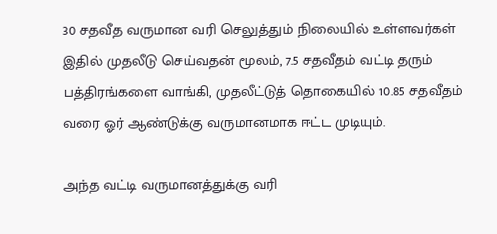30 சதவீத வருமான வரி செலுத்தும் நிலையில் உள்ளவர்கள் இதில் முதலீடு செய்வதன் மூலம், 7.5 சதவீதம் வட்டி தரும் பத்திரங்களை வாங்கி, முதலீட்டுத் தொகையில் 10.85 சதவீதம் வரை ஓர் ஆண்டுக்கு வருமானமாக ஈட்ட முடியும்.

அந்த வட்டி வருமானத்துக்கு வரி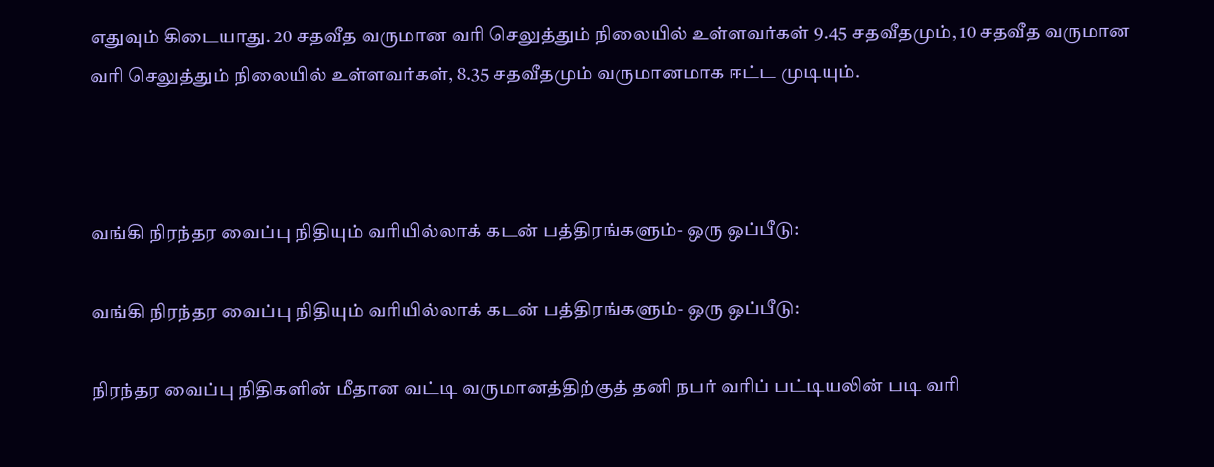எதுவும் கிடையாது. 20 சதவீத வருமான வரி செலுத்தும் நிலையில் உள்ளவர்கள் 9.45 சதவீதமும், 10 சதவீத வருமான வரி செலுத்தும் நிலையில் உள்ளவர்கள், 8.35 சதவீதமும் வருமானமாக ஈட்ட முடியும்.



வங்கி நிரந்தர வைப்பு நிதியும் வரியில்லாக் கடன் பத்திரங்களும்- ஒரு ஒப்பீடு:

வங்கி நிரந்தர வைப்பு நிதியும் வரியில்லாக் கடன் பத்திரங்களும்- ஒரு ஒப்பீடு:

நிரந்தர வைப்பு நிதிகளின் மீதான வட்டி வருமானத்திற்குத் தனி நபர் வரிப் பட்டியலின் படி வரி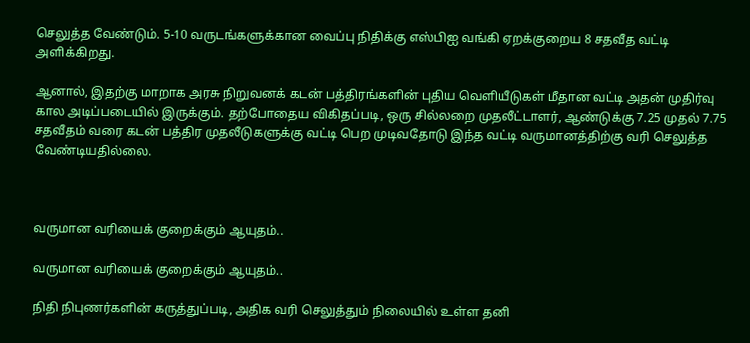செலுத்த வேண்டும். 5-10 வருடங்களுக்கான வைப்பு நிதிக்கு எஸ்பிஐ வங்கி ஏறக்குறைய 8 சதவீத வட்டி அளிக்கிறது.

ஆனால், இதற்கு மாறாக அரசு நிறுவனக் கடன் பத்திரங்களின் புதிய வெளியீடுகள் மீதான வட்டி அதன் முதிர்வு கால அடிப்படையில் இருக்கும். தற்போதைய விகிதப்படி, ஒரு சில்லறை முதலீட்டாளர், ஆண்டுக்கு 7.25 முதல் 7.75 சதவீதம் வரை கடன் பத்திர முதலீடுகளுக்கு வட்டி பெற முடிவதோடு இந்த வட்டி வருமானத்திற்கு வரி செலுத்த வேண்டியதில்லை.



வருமான வரியைக் குறைக்கும் ஆயுதம்..

வருமான வரியைக் குறைக்கும் ஆயுதம்..

நிதி நிபுணர்களின் கருத்துப்படி, அதிக வரி செலுத்தும் நிலையில் உள்ள தனி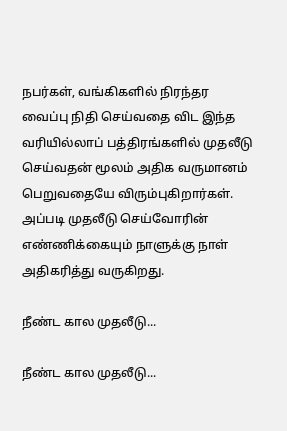நபர்கள், வங்கிகளில் நிரந்தர வைப்பு நிதி செய்வதை விட இந்த வரியில்லாப் பத்திரங்களில் முதலீடு செய்வதன் மூலம் அதிக வருமானம் பெறுவதையே விரும்புகிறார்கள். அப்படி முதலீடு செய்வோரின் எண்ணிக்கையும் நாளுக்கு நாள் அதிகரித்து வருகிறது.

நீண்ட கால முதலீடு...

நீண்ட கால முதலீடு...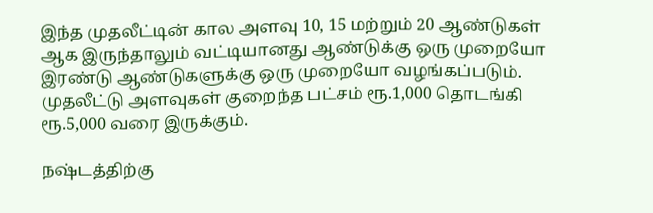இந்த முதலீட்டின் கால அளவு 10, 15 மற்றும் 20 ஆண்டுகள் ஆக இருந்தாலும் வட்டியானது ஆண்டுக்கு ஒரு முறையோ இரண்டு ஆண்டுகளுக்கு ஒரு முறையோ வழங்கப்படும். முதலீட்டு அளவுகள் குறைந்த பட்சம் ரூ.1,000 தொடங்கி ரூ.5,000 வரை இருக்கும்.

நஷ்டத்திற்கு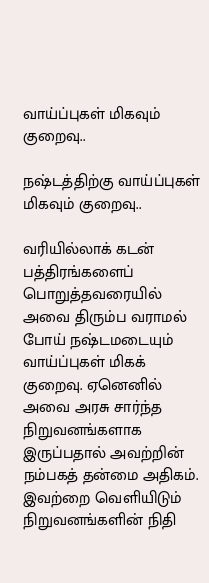வாய்ப்புகள் மிகவும் குறைவு..

நஷ்டத்திற்கு வாய்ப்புகள் மிகவும் குறைவு..

வரியில்லாக் கடன் பத்திரங்களைப் பொறுத்தவரையில் அவை திரும்ப வராமல் போய் நஷ்டமடையும் வாய்ப்புகள் மிகக் குறைவு. ஏனெனில் அவை அரசு சார்ந்த நிறுவனங்களாக இருப்பதால் அவற்றின் நம்பகத் தன்மை அதிகம். இவற்றை வெளியிடும் நிறுவனங்களின் நிதி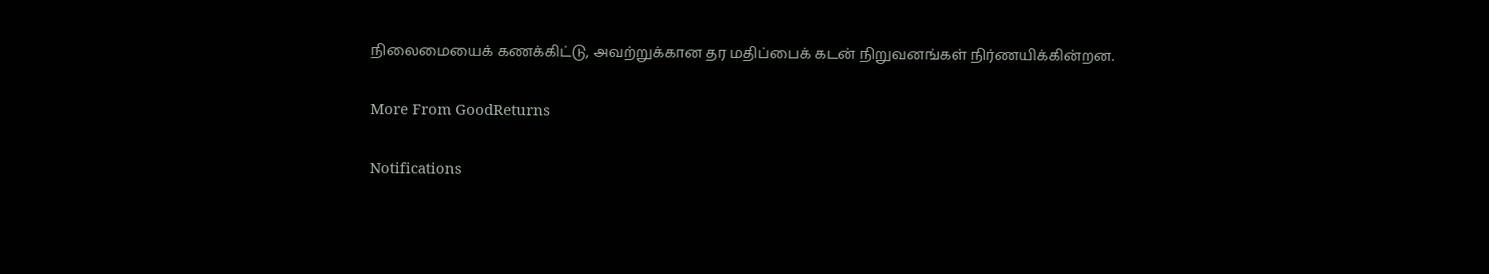நிலைமையைக் கணக்கிட்டு, அவற்றுக்கான தர மதிப்பைக் கடன் நிறுவனங்கள் நிர்ணயிக்கின்றன.

More From GoodReturns

Notifications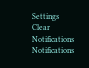Settings
Clear Notifications
Notifications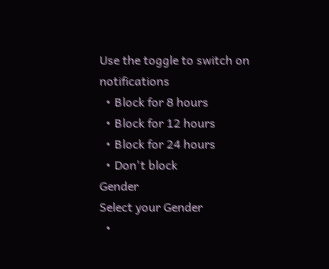Use the toggle to switch on notifications
  • Block for 8 hours
  • Block for 12 hours
  • Block for 24 hours
  • Don't block
Gender
Select your Gender
  •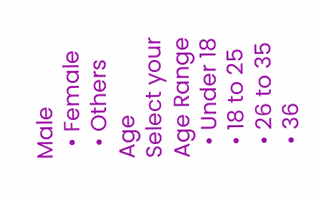Male
  • Female
  • Others
Age
Select your Age Range
  • Under 18
  • 18 to 25
  • 26 to 35
  • 36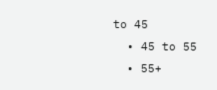to 45
  • 45 to 55
  • 55+